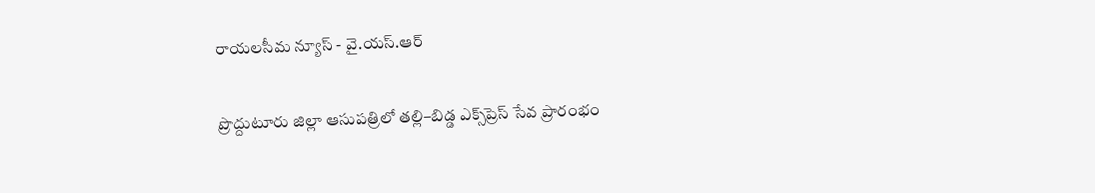రాయలసీమ న్యూస్ - వై.యస్.ఆర్

ప్రొద్దుటూరు జిల్లా ఆసుపత్రిలో తల్లి–బిడ్డ ఎక్స్‌ప్రెస్ సేవ ప్రారంభం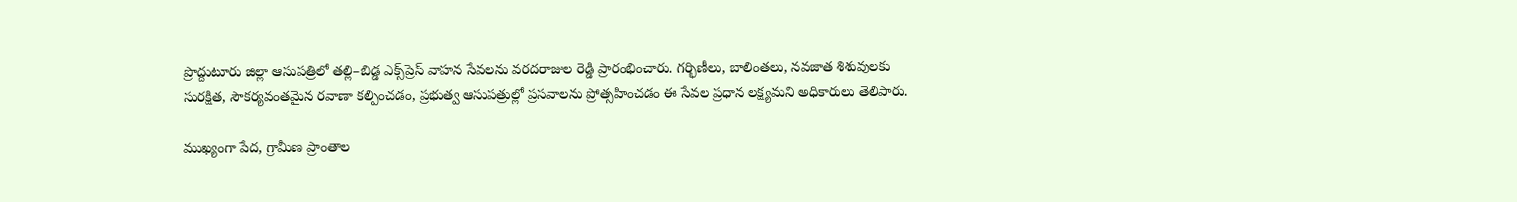ప్రొద్దుటూరు జిల్లా ఆసుపత్రిలో తల్లి–బిడ్డ ఎక్స్‌ప్రెస్ వాహన సేవలను వరదరాజుల రెడ్డి ప్రారంభించారు. గర్భిణీలు, బాలింతలు, నవజాత శిశువులకు సురక్షిత, సౌకర్యవంతమైన రవాణా కల్పించడం, ప్రభుత్వ ఆసుపత్రుల్లో ప్రసవాలను ప్రోత్సహించడం ఈ సేవల ప్రధాన లక్ష్యమని అధికారులు తెలిపారు.

ముఖ్యంగా పేద, గ్రామీణ ప్రాంతాల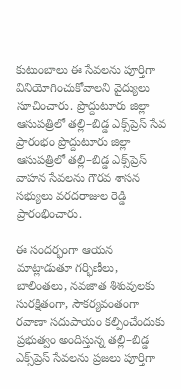కుటుంబాలు ఈ సేవలను పూర్తిగా వినియోగించుకోవాలని వైద్యులు సూచించారు. ప్రొద్దుటూరు జిల్లా ఆసుపత్రిలో తల్లి–బిడ్డ ఎక్స్‌ప్రెస్ సేవ ప్రారంభం ప్రొద్దుటూరు జిల్లా ఆసుపత్రిలో తల్లి–బిడ్డ ఎక్స్‌ప్రెస్ వాహన సేవలను గౌరవ శాసన సభ్యులు వరదరాజుల రెడ్డి ప్రారంభించారు.

ఈ సందర్భంగా ఆయన మాట్లాడుతూ గర్భిణీలు, బాలింతలు, నవజాత శిశువులకు సురక్షితంగా, సౌకర్యవంతంగా రవాణా సదుపాయం కల్పించేందుకు ప్రభుత్వం అందిస్తున్న తల్లి–బిడ్డ ఎక్స్‌ప్రెస్ సేవలను ప్రజలు పూర్తిగా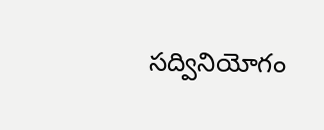సద్వినియోగం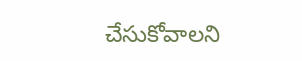చేసుకోవాలని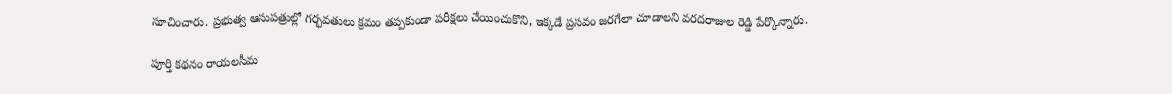సూచించారు. ప్రభుత్వ ఆసుపత్రుల్లో గర్భవతులు క్రమం తప్పకుండా పరీక్షలు చేయించుకొని, ఇక్కడే ప్రసవం జరగేలా చూడాలని వరదరాజుల రెడ్డి పేర్కొన్నారు.

పూర్తి కథనం రాయలసీమ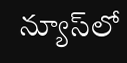న్యూస్‌లో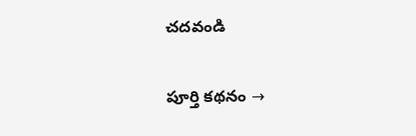చదవండి

పూర్తి కథనం →